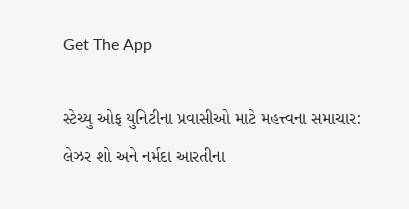Get The App

સ્ટેચ્યુ ઓફ યુનિટીના પ્રવાસીઓ માટે મહત્ત્વના સમાચાર: લેઝર શો અને નર્મદા આરતીના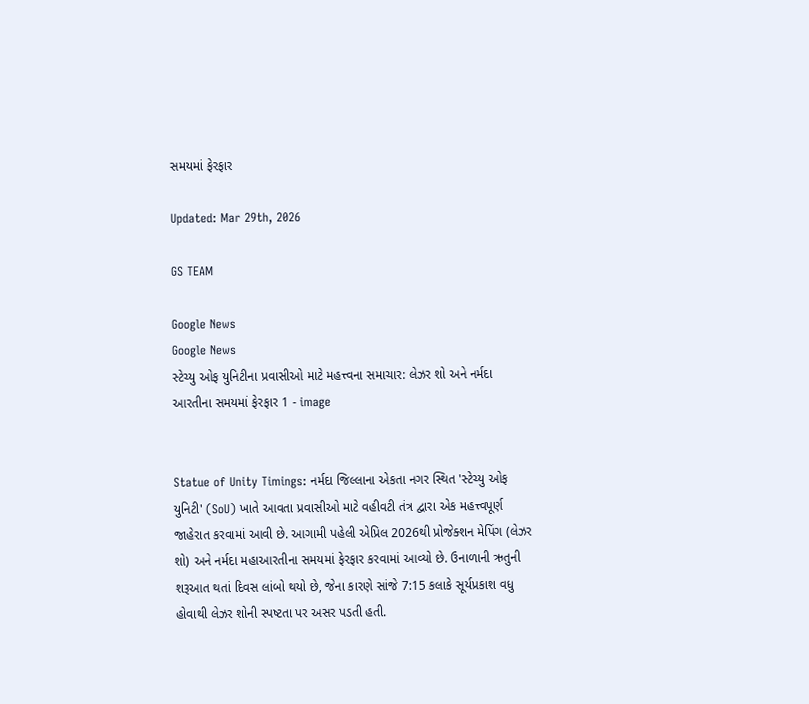સમયમાં ફેરફાર

Updated: Mar 29th, 2026

GS TEAM

Google News
Google News
સ્ટેચ્યુ ઓફ યુનિટીના પ્રવાસીઓ માટે મહત્ત્વના સમાચાર: લેઝર શો અને નર્મદા આરતીના સમયમાં ફેરફાર 1 - image


Statue of Unity Timings: નર્મદા જિલ્લાના એકતા નગર સ્થિત 'સ્ટેચ્યુ ઓફ યુનિટી' (SoU) ખાતે આવતા પ્રવાસીઓ માટે વહીવટી તંત્ર દ્વારા એક મહત્ત્વપૂર્ણ જાહેરાત કરવામાં આવી છે. આગામી પહેલી એપ્રિલ 2026થી પ્રોજેક્શન મેપિંગ (લેઝર શો) અને નર્મદા મહાઆરતીના સમયમાં ફેરફાર કરવામાં આવ્યો છે. ઉનાળાની ઋતુની શરૂઆત થતાં દિવસ લાંબો થયો છે, જેના કારણે સાંજે 7:15 કલાકે સૂર્યપ્રકાશ વધુ હોવાથી લેઝર શોની સ્પષ્ટતા પર અસર પડતી હતી.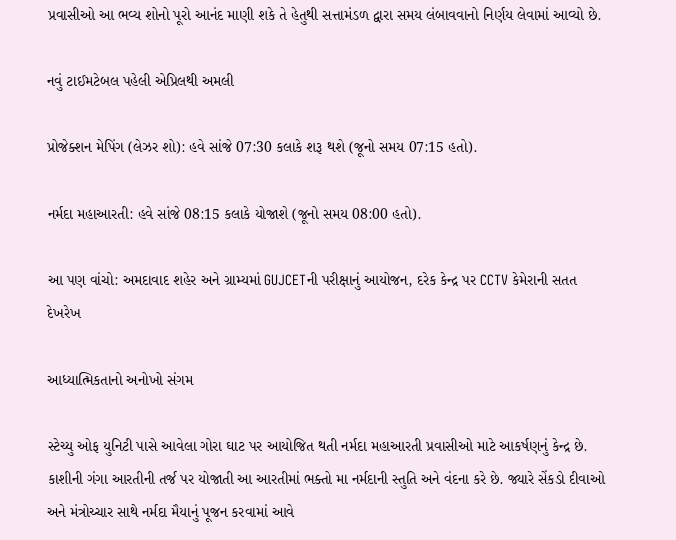પ્રવાસીઓ આ ભવ્ય શોનો પૂરો આનંદ માણી શકે તે હેતુથી સત્તામંડળ દ્વારા સમય લંબાવવાનો નિર્ણય લેવામાં આવ્યો છે.

નવું ટાઈમટેબલ પહેલી એપ્રિલથી અમલી

પ્રોજેક્શન મેપિંગ (લેઝર શો): હવે સાંજે 07:30 કલાકે શરૂ થશે (જૂનો સમય 07:15 હતો).

નર્મદા મહાઆરતી: હવે સાંજે 08:15 કલાકે યોજાશે (જૂનો સમય 08:00 હતો).

આ પણ વાંચો: અમદાવાદ શહેર અને ગ્રામ્યમાં GUJCETની પરીક્ષાનું આયોજન, દરેક કેન્દ્ર પર CCTV કેમેરાની સતત દેખરેખ

આધ્યાત્મિકતાનો અનોખો સંગમ

સ્ટેચ્યુ ઓફ યુનિટી પાસે આવેલા ગોરા ઘાટ પર આયોજિત થતી નર્મદા મહાઆરતી પ્રવાસીઓ માટે આકર્ષણનું કેન્દ્ર છે. કાશીની ગંગા આરતીની તર્જ પર યોજાતી આ આરતીમાં ભક્તો મા નર્મદાની સ્તુતિ અને વંદના કરે છે. જ્યારે સેંકડો દીવાઓ અને મંત્રોચ્ચાર સાથે નર્મદા મૈયાનું પૂજન કરવામાં આવે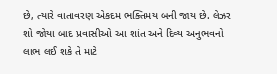છે, ત્યારે વાતાવરણ એકદમ ભક્તિમય બની જાય છે. લેઝર શો જોયા બાદ પ્રવાસીઓ આ શાંત અને દિવ્ય અનુભવનો લાભ લઈ શકે તે માટે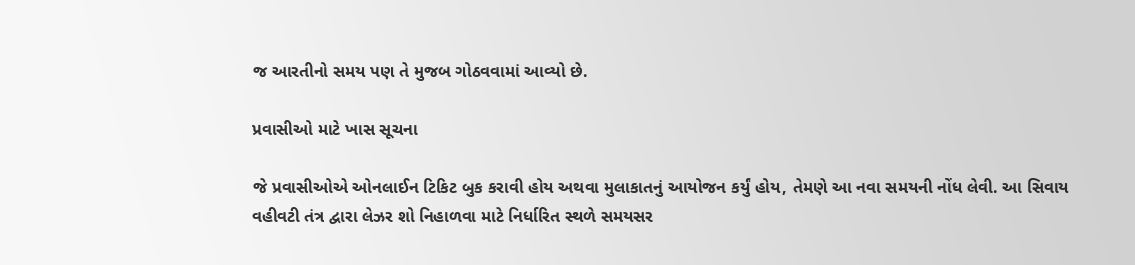જ આરતીનો સમય પણ તે મુજબ ગોઠવવામાં આવ્યો છે.

પ્રવાસીઓ માટે ખાસ સૂચના

જે પ્રવાસીઓએ ઓનલાઈન ટિકિટ બુક કરાવી હોય અથવા મુલાકાતનું આયોજન કર્યું હોય, તેમણે આ નવા સમયની નોંધ લેવી. આ સિવાય વહીવટી તંત્ર દ્વારા લેઝર શો નિહાળવા માટે નિર્ધારિત સ્થળે સમયસર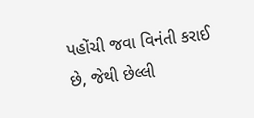પહોંચી જવા વિનંતી કરાઈ છે, જેથી છેલ્લી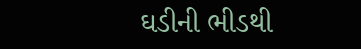ઘડીની ભીડથી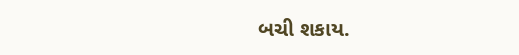બચી શકાય.